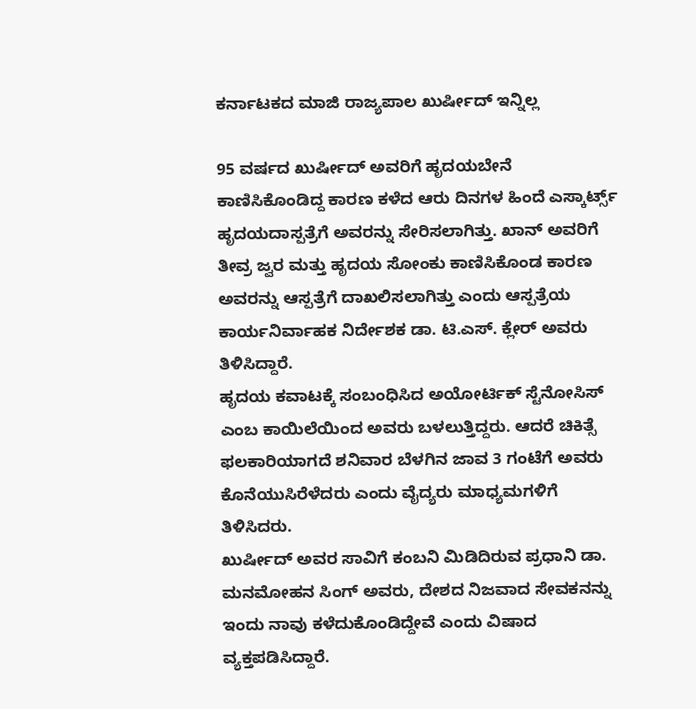ಕರ್ನಾಟಕದ ಮಾಜಿ ರಾಜ್ಯಪಾಲ ಖುರ್ಷೀದ್ ಇನ್ನಿಲ್ಲ

95 ವರ್ಷದ ಖುರ್ಷೀದ್ ಅವರಿಗೆ ಹೃದಯಬೇನೆ ಕಾಣಿಸಿಕೊಂಡಿದ್ದ ಕಾರಣ ಕಳೆದ ಆರು ದಿನಗಳ ಹಿಂದೆ ಎಸ್ಕಾರ್ಟ್ಸ್ ಹೃದಯದಾಸ್ಪತ್ರೆಗೆ ಅವರನ್ನು ಸೇರಿಸಲಾಗಿತ್ತು. ಖಾನ್ ಅವರಿಗೆ ತೀವ್ರ ಜ್ವರ ಮತ್ತು ಹೃದಯ ಸೋಂಕು ಕಾಣಿಸಿಕೊಂಡ ಕಾರಣ ಅವರನ್ನು ಆಸ್ಪತ್ರೆಗೆ ದಾಖಲಿಸಲಾಗಿತ್ತು ಎಂದು ಆಸ್ಪತ್ರೆಯ ಕಾರ್ಯನಿರ್ವಾಹಕ ನಿರ್ದೇಶಕ ಡಾ. ಟಿ.ಎಸ್. ಕ್ಲೇರ್ ಅವರು ತಿಳಿಸಿದ್ದಾರೆ.
ಹೃದಯ ಕವಾಟಕ್ಕೆ ಸಂಬಂಧಿಸಿದ ಅಯೋರ್ಟಿಕ್ ಸ್ಟೆನೋಸಿಸ್ ಎಂಬ ಕಾಯಿಲೆಯಿಂದ ಅವರು ಬಳಲುತ್ತಿದ್ದರು. ಆದರೆ ಚಿಕಿತ್ಸೆ ಫಲಕಾರಿಯಾಗದೆ ಶನಿವಾರ ಬೆಳಗಿನ ಜಾವ 3 ಗಂಟೆಗೆ ಅವರು ಕೊನೆಯುಸಿರೆಳೆದರು ಎಂದು ವೈದ್ಯರು ಮಾಧ್ಯಮಗಳಿಗೆ ತಿಳಿಸಿದರು.
ಖುರ್ಷೀದ್ ಅವರ ಸಾವಿಗೆ ಕಂಬನಿ ಮಿಡಿದಿರುವ ಪ್ರಧಾನಿ ಡಾ. ಮನಮೋಹನ ಸಿಂಗ್ ಅವರು, ದೇಶದ ನಿಜವಾದ ಸೇವಕನನ್ನು ಇಂದು ನಾವು ಕಳೆದುಕೊಂಡಿದ್ದೇವೆ ಎಂದು ವಿಷಾದ ವ್ಯಕ್ತಪಡಿಸಿದ್ದಾರೆ.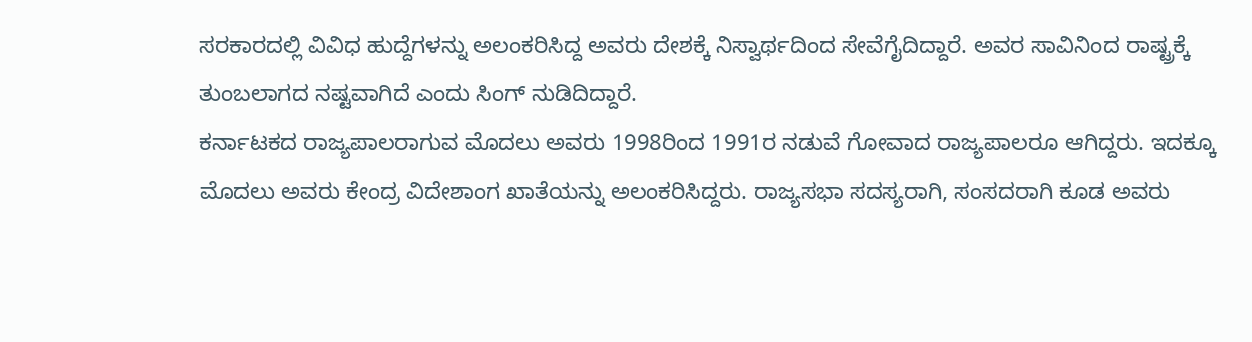ಸರಕಾರದಲ್ಲಿ ವಿವಿಧ ಹುದ್ದೆಗಳನ್ನು ಅಲಂಕರಿಸಿದ್ದ ಅವರು ದೇಶಕ್ಕೆ ನಿಸ್ವಾರ್ಥದಿಂದ ಸೇವೆಗೈದಿದ್ದಾರೆ. ಅವರ ಸಾವಿನಿಂದ ರಾಷ್ಟ್ರಕ್ಕೆ ತುಂಬಲಾಗದ ನಷ್ಟವಾಗಿದೆ ಎಂದು ಸಿಂಗ್ ನುಡಿದಿದ್ದಾರೆ.
ಕರ್ನಾಟಕದ ರಾಜ್ಯಪಾಲರಾಗುವ ಮೊದಲು ಅವರು 1998ರಿಂದ 1991ರ ನಡುವೆ ಗೋವಾದ ರಾಜ್ಯಪಾಲರೂ ಆಗಿದ್ದರು. ಇದಕ್ಕೂ ಮೊದಲು ಅವರು ಕೇಂದ್ರ ವಿದೇಶಾಂಗ ಖಾತೆಯನ್ನು ಅಲಂಕರಿಸಿದ್ದರು. ರಾಜ್ಯಸಭಾ ಸದಸ್ಯರಾಗಿ, ಸಂಸದರಾಗಿ ಕೂಡ ಅವರು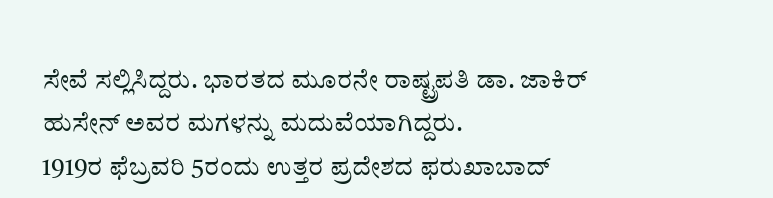ಸೇವೆ ಸಲ್ಲಿಸಿದ್ದರು. ಭಾರತದ ಮೂರನೇ ರಾಷ್ಟ್ರಪತಿ ಡಾ. ಜಾಕಿರ್ ಹುಸೇನ್ ಅವರ ಮಗಳನ್ನು ಮದುವೆಯಾಗಿದ್ದರು.
1919ರ ಫೆಬ್ರವರಿ 5ರಂದು ಉತ್ತರ ಪ್ರದೇಶದ ಫರುಖಾಬಾದ್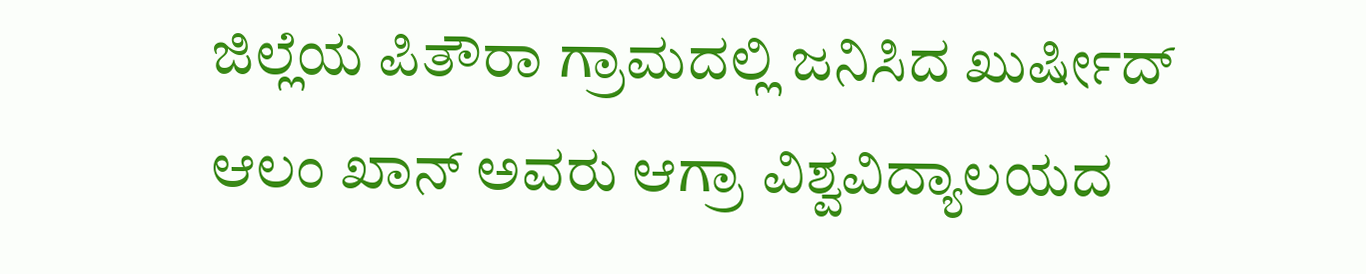ಜಿಲ್ಲೆಯ ಪಿತೌರಾ ಗ್ರಾಮದಲ್ಲಿ ಜನಿಸಿದ ಖುರ್ಷೀದ್ ಆಲಂ ಖಾನ್ ಅವರು ಆಗ್ರಾ ವಿಶ್ವವಿದ್ಯಾಲಯದ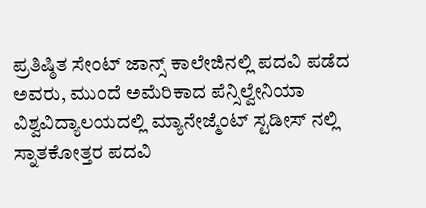ಪ್ರತಿಷ್ಠಿತ ಸೇಂಟ್ ಜಾನ್ಸ್ ಕಾಲೇಜಿನಲ್ಲಿ ಪದವಿ ಪಡೆದ ಅವರು, ಮುಂದೆ ಅಮೆರಿಕಾದ ಪೆನ್ಸಿಲ್ವೇನಿಯಾ ವಿಶ್ವವಿದ್ಯಾಲಯದಲ್ಲಿ ಮ್ಯಾನೇಜ್ಮೆಂಟ್ ಸ್ಟಡೀಸ್ ನಲ್ಲಿ ಸ್ನಾತಕೋತ್ತರ ಪದವಿ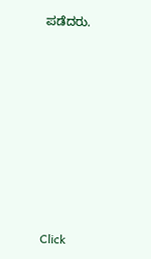ಪಡೆದರು.












Click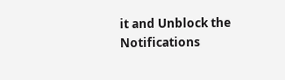it and Unblock the Notifications